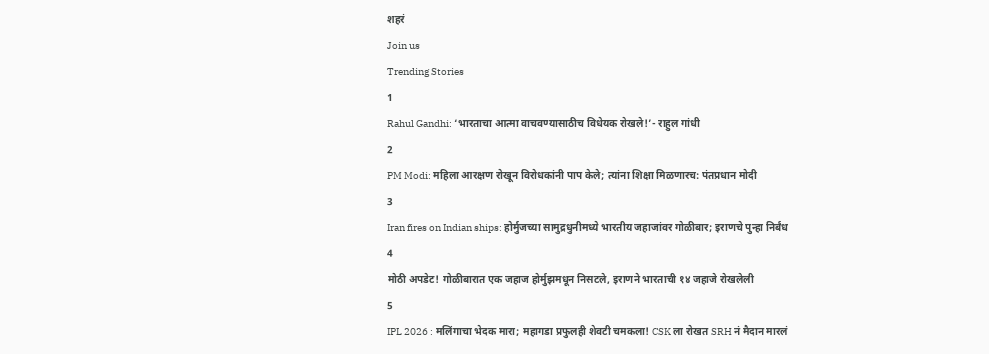शहरं
Join us
Trending Stories
1
Rahul Gandhi: ‘भारताचा आत्मा वाचवण्यासाठीच विधेयक रोखले!’- राहुल गांधी
2
PM Modi: महिला आरक्षण रोखून विरोधकांनी पाप केले; त्यांना शिक्षा मिळणारच: पंतप्रधान मोदी
3
Iran fires on Indian ships: होर्मुजच्या सामुद्रधुनीमध्ये भारतीय जहाजांवर गोळीबार; इराणचे पुन्हा निर्बंध
4
मोठी अपडेट! गोळीबारात एक जहाज होर्मुझमधून निसटले, इराणने भारताची १४ जहाजे रोखलेली
5
IPL 2026 : मलिंगाचा भेदक मारा; महागडा प्रफुलही शेवटी चमकला! CSK ला रोखत SRH नं मैदान मारलं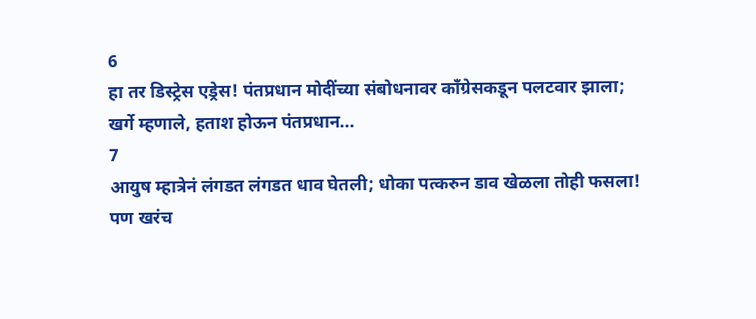6
हा तर डिस्ट्रेस एड्रेस! पंतप्रधान मोदींच्या संबोधनावर काँग्रेसकडून पलटवार झाला; खर्गे म्हणाले, हताश होऊन पंतप्रधान...
7
आयुष म्हात्रेनं लंगडत लंगडत धाव घेतली; धोका पत्करुन डाव खेळला तोही फसला! पण खरंच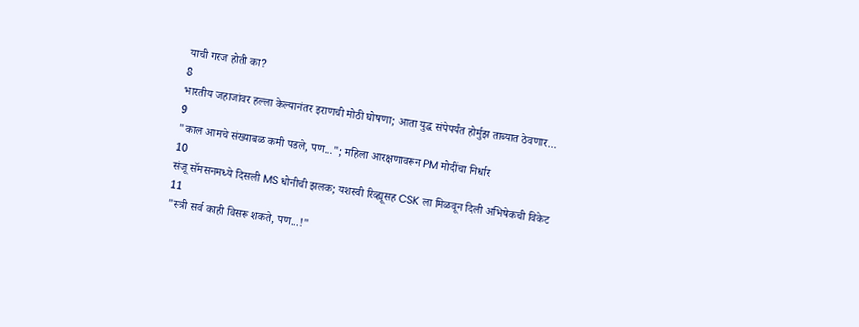याची गरज होती का?
8
भारतीय जहाजांवर हल्ला केल्यानंतर इराणची मोठी घोषणा; आता युद्ध संपेपर्यंत होर्मुझ ताब्यात ठेवणार...
9
"काल आमचे संख्याबळ कमी पडले, पण..."; महिला आरक्षणावरून PM मोदींचा निर्धार
10
संजू सॅमसनमध्ये दिसली MS धोनीची झलक; यशस्वी रिव्ह्यूसह CSK ला मिळवून दिली अभिषेकची विकेट
11
"स्त्री सर्व काही विसरू शकते, पण...!"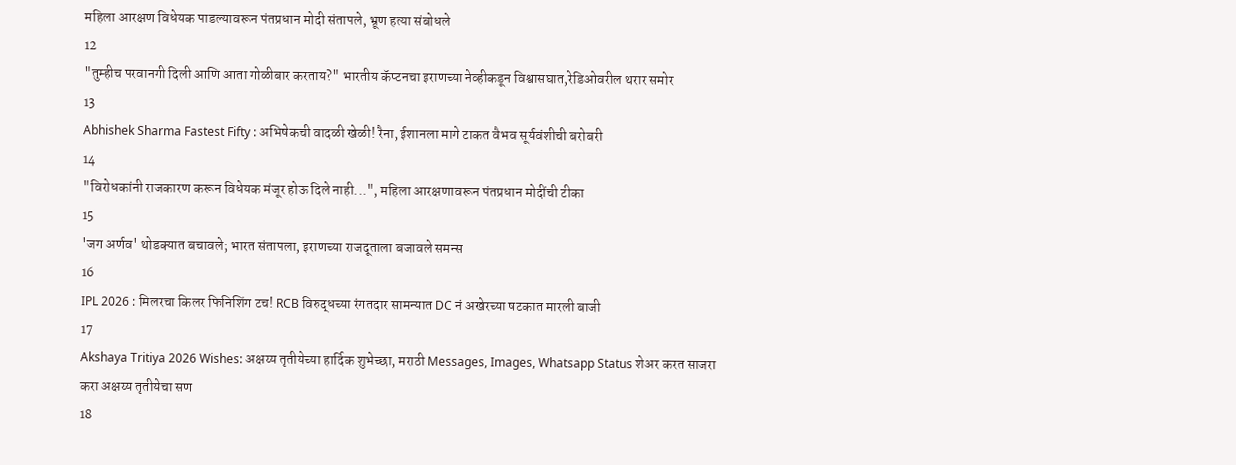महिला आरक्षण विधेयक पाडल्यावरून पंतप्रधान मोदी संतापले, भ्रूण हत्या संबोधले
12
"तुम्हीच परवानगी दिली आणि आता गोळीबार करताय?" भारतीय कॅप्टनचा इराणच्या नेव्हीकडून विश्वासघात,रेडिओवरील थरार समोर
13
Abhishek Sharma Fastest Fifty : अभिषेकची वादळी खेळी! रैना, ईशानला मागे टाकत वैभव सूर्यवंशीची बरोबरी
14
"विरोधकांनी राजकारण करून विधेयक मंजूर होऊ दिले नाही...", महिला आरक्षणावरून पंतप्रधान मोदींची टीका
15
'जग अर्णव' थोडक्यात बचावले; भारत संतापला, इराणच्या राजदूताला बजावले समन्स
16
IPL 2026 : मिलरचा किलर फिनिशिंग टच! RCB विरुद्धच्या रंगतदार सामन्यात DC नं अखेरच्या षटकात मारली बाजी
17
Akshaya Tritiya 2026 Wishes: अक्षय्य तृतीयेच्या हार्दिक शुभेच्छा, मराठी Messages, Images, Whatsapp Status शेअर करत साजरा करा अक्षय्य तृतीयेचा सण
18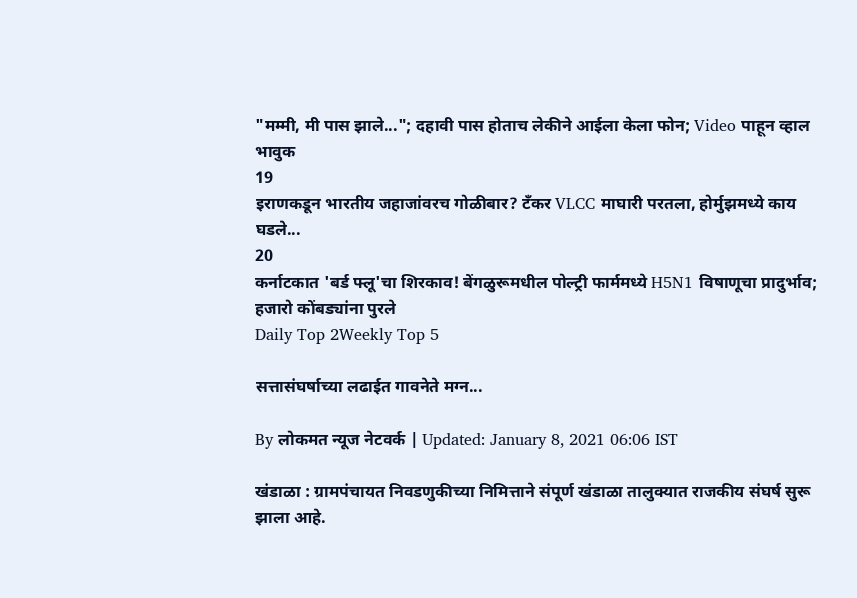"मम्मी, मी पास झाले..."; दहावी पास होताच लेकीने आईला केला फोन; Video पाहून व्हाल भावुक
19
इराणकडून भारतीय जहाजांवरच गोळीबार? टँकर VLCC माघारी परतला, होर्मुझमध्ये काय घडले...
20
कर्नाटकात 'बर्ड फ्लू'चा शिरकाव! बेंगळुरूमधील पोल्ट्री फार्ममध्ये H5N1 विषाणूचा प्रादुर्भाव; हजारो कोंबड्यांना पुरले
Daily Top 2Weekly Top 5

सत्तासंघर्षाच्या लढाईत गावनेते मग्न...

By लोकमत न्यूज नेटवर्क | Updated: January 8, 2021 06:06 IST

खंडाळा : ग्रामपंचायत निवडणुकीच्या निमित्ताने संपूर्ण खंडाळा तालुक्यात राजकीय संघर्ष सुरू झाला आहे.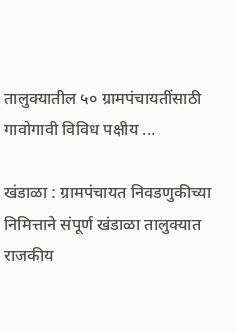तालुक्यातील ५० ग्रामपंचायतींसाठी गावोगावी विविध पक्षीय ...

खंडाळा : ग्रामपंचायत निवडणुकीच्या निमित्ताने संपूर्ण खंडाळा तालुक्यात राजकीय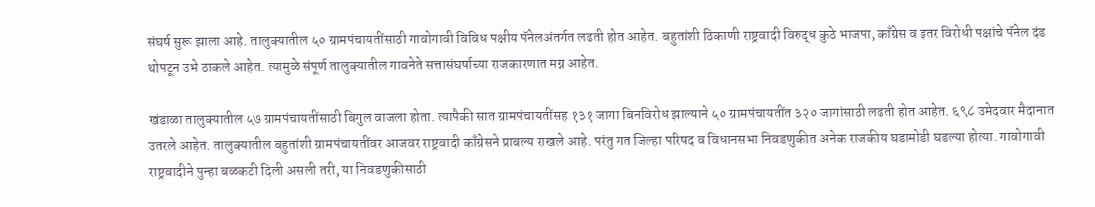संघर्ष सुरू झाला आहे. तालुक्यातील ५० ग्रामपंचायतींसाठी गावोगावी विविध पक्षीय पॅनेलअंतर्गत लढती होत आहेत. बहुतांशी ठिकाणी राष्ट्रवादी विरुद्ध कुठे भाजपा, काँग्रेस व इतर विरोधी पक्षांचे पॅनेल दंड थोपटून उभे ठाकले आहेत. त्यामुळे संपूर्ण तालुक्यातील गावनेते सत्तासंघर्षाच्या राजकारणात मग्न आहेत.

खंडाळा तालुक्यातील ५७ ग्रामपंचायतींसाठी बिगुल वाजला होता. त्यापैकी सात ग्रामपंचायतींसह १३१ जागा बिनविरोध झाल्याने ५० ग्रामपंचायतींत ३२० जागांसाठी लढती होत आहेत. ६९८ उमेदवार मैदानात उतरले आहेत. तालुक्यातील बहुतांशी ग्रामपंचायतींवर आजवर राष्ट्रवादी काँग्रेसने प्राबल्य राखले आहे. परंतु गत जिल्हा परिषद व विधानसभा निवडणुकीत अनेक राजकीय घडामोडी घडल्या होत्या. गावोगावी राष्ट्रवादीने पुन्हा बळकटी दिली असली तरी, या निवडणुकीसाठी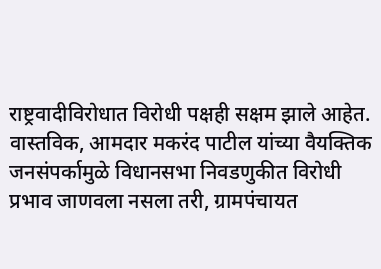राष्ट्रवादीविरोधात विरोधी पक्षही सक्षम झाले आहेत. वास्तविक, आमदार मकरंद पाटील यांच्या वैयक्तिक जनसंपर्कामुळे विधानसभा निवडणुकीत विरोधी प्रभाव जाणवला नसला तरी, ग्रामपंचायत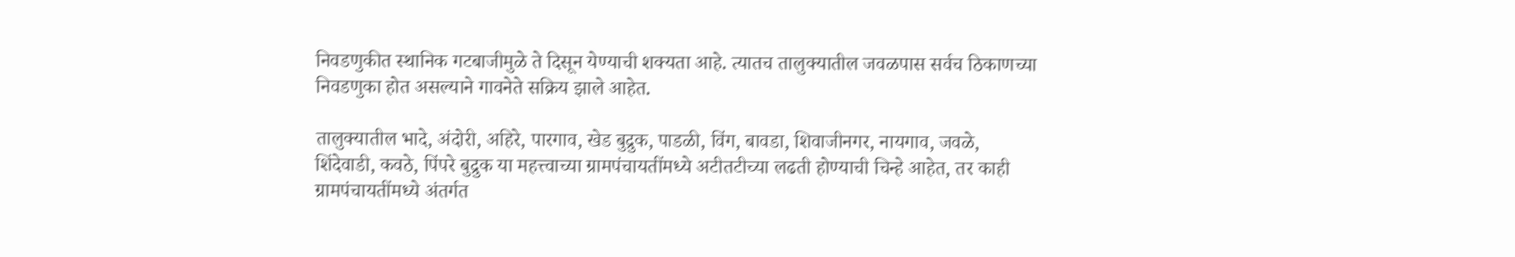निवडणुकीत स्थानिक गटबाजीमुळे ते दिसून येण्याची शक्यता आहे. त्यातच तालुक्यातील जवळपास सर्वच ठिकाणच्या निवडणुका होत असल्याने गावनेते सक्रिय झाले आहेत.

तालुक्यातील भादे, अंदोरी, अहिरे, पारगाव, खेड बुद्रुक, पाडळी, विंग, बावडा, शिवाजीनगर, नायगाव, जवळे, शिंदेवाडी, कवठे, पिंपरे बुद्रुक या महत्त्वाच्या ग्रामपंचायतींमध्ये अटीतटीच्या लढती होण्याची चिन्हे आहेत, तर काही ग्रामपंचायतींमध्ये अंतर्गत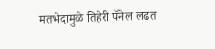मतभेदामुळे तिहेरी पॅनेल लढत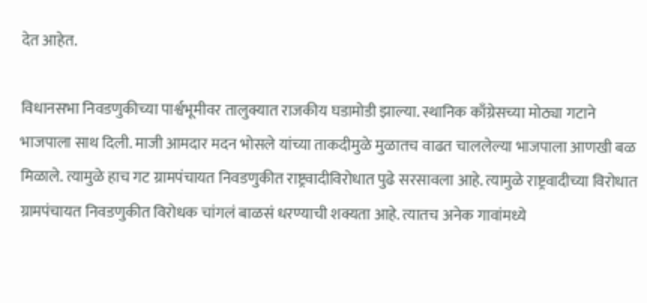देत आहेत.

विधानसभा निवडणुकीच्या पार्श्वभूमीवर तालुक्यात राजकीय घडामोडी झाल्या. स्थानिक काँग्रेसच्या मोठ्या गटाने भाजपाला साथ दिली. माजी आमदार मदन भोसले यांच्या ताकदीमुळे मुळातच वाढत चाललेल्या भाजपाला आणखी बळ मिळाले. त्यामुळे हाच गट ग्रामपंचायत निवडणुकीत राष्ट्रवादीविरोधात पुढे सरसावला आहे. त्यामुळे राष्ट्रवादीच्या विरोधात ग्रामपंचायत निवडणुकीत विरोधक चांगलं बाळसं धरण्याची शक्यता आहे. त्यातच अनेक गावांमध्ये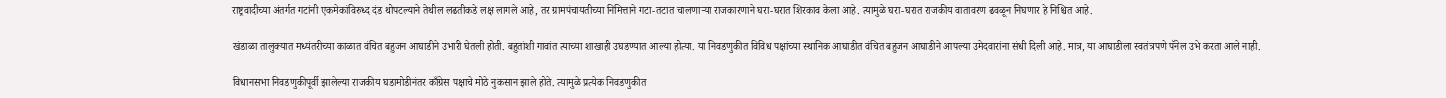राष्ट्रवादीच्या अंतर्गत गटांनी एकमेकांविरुध्द दंड थोपटल्याने तेथील लढतीकडे लक्ष लागले आहे, तर ग्रामपंचायतीच्या निमित्ताने गटा-तटात चालणाऱ्या राजकारणाने घरा-घरात शिरकाव केला आहे. त्यामुळे घरा-घरात राजकीय वातावरण ढवळून निघणार हे निश्चित आहे.

खंडाळा तालुक्यात मध्यंतरीच्या काळात वंचित बहुजन आघाडीने उभारी घेतली होती. बहुतांशी गावांत त्याच्या शाखाही उघडण्यात आल्या होत्या. या निवडणुकीत विविध पक्षांच्या स्थानिक आघाडीत वंचित बहुजन आघाडीने आपल्या उमेदवारांना संधी दिली आहे. मात्र, या आघाडीला स्वतंत्रपणे पॅनेल उभे करता आले नाही.

विधानसभा निवडणुकीपूर्वी झालेल्या राजकीय घडामोडीनंतर काँग्रेस पक्षाचे मोठे नुकसान झाले होते. त्यामुळे प्रत्येक निवडणुकीत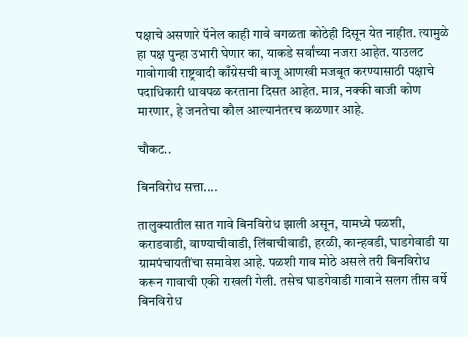पक्षाचे असणारे पॅनेल काही गावे वगळता कोठेही दिसून येत नाहीत. त्यामुळे हा पक्ष पुन्हा उभारी घेणार का, याकडे सर्वांच्या नजरा आहेत. याउलट गावोगावी राष्ट्रवादी काँग्रेसची बाजू आणखी मजबूत करण्यासाठी पक्षाचे पदाधिकारी धावपळ करताना दिसत आहेत. मात्र, नक्की बाजी कोण मारणार, हे जनतेचा कौल आल्यानंतरच कळणार आहे.

चौकट..

बिनविरोध सत्ता....

तालुक्यातील सात गावे बिनविरोध झाली असून, यामध्ये पळशी, कराडवाडी, वाण्याचीवाडी, लिंबाचीवाडी, हरळी, कान्हवडी, घाडगेवाडी या ग्रामपंचायतींचा समावेश आहे. पळशी गाव मोठे असले तरी बिनविरोध करून गावाची एकी राखली गेली. तसेच घाडगेवाडी गावाने सलग तीस वर्षे बिनविरोध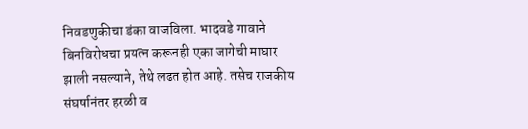निवडणुकीचा डंका वाजविला. भादवडे गावाने बिनविरोधचा प्रयत्न करूनही एका जागेची माघार झाली नसल्याने, तेथे लढत होत आहे. तसेच राजकीय संघर्षानंतर हरळी व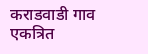कराडवाडी गाव एकत्रित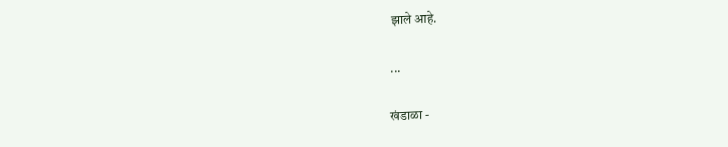झाले आहे.

...

खंडाळा -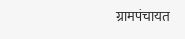ग्रामपंचायत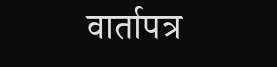वार्तापत्र